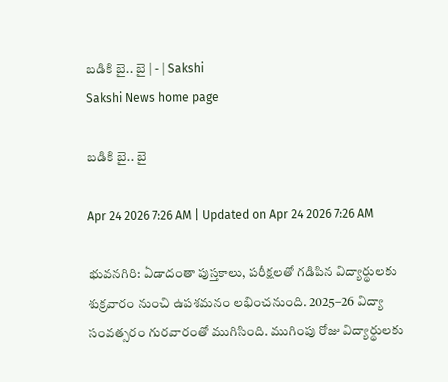బడికి బై.. బై | - | Sakshi
Sakshi News home page

బడికి బై.. బై

Apr 24 2026 7:26 AM | Updated on Apr 24 2026 7:26 AM

భువనగిరి: ఏడాదంతా పుస్తకాలు, పరీక్షలతో గడిపిన విద్యార్థులకు శుక్రవారం నుంచి ఉపశమనం లభించనుంది. 2025–26 విద్యా సంవత్సరం గురవారంతో ముగిసింది. ముగింపు రోజు విద్యార్థులకు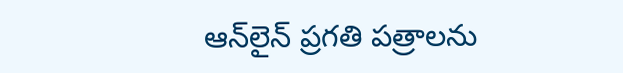ఆన్‌లైన్‌ ప్రగతి పత్రాలను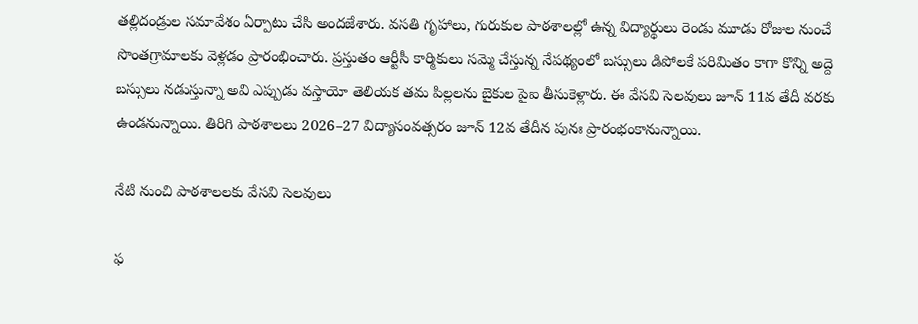తల్లిదండ్రుల సమావేశం ఏర్పాటు చేసి అందజేశారు. వసతి గృహాలు, గురుకుల పాఠశాలల్లో ఉన్న విద్యార్థులు రెండు మూడు రోజుల నుంచే సొంతగ్రామాలకు వెళ్లడం ప్రారంభించారు. ప్రస్తుతం ఆర్టీసీ కార్మికులు సమ్మె చేస్తున్న నేపథ్యంలో బస్సులు డిపోలకే పరిమితం కాగా కొన్ని అద్దె బస్సులు నడుస్తున్నా అవి ఎప్పుడు వస్తాయో తెలియక తమ పిల్లలను బైకుల పైఐ తీసుకెళ్లారు. ఈ వేసవి సెలవులు జూన్‌ 11వ తేదీ వరకు ఉండనున్నాయి. తిరిగి పాఠశాలలు 2026–27 విద్యాసంవత్సరం జూన్‌ 12వ తేదీన పునః ప్రారంభంకానున్నాయి.

నేటి నుంచి పాఠశాలలకు వేసవి సెలవులు

ఫ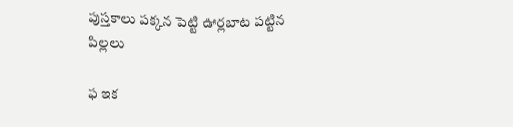పుస్తకాలు పక్కన పెట్టి ఊర్లబాట పట్టిన పిల్లలు

ఫ ఇక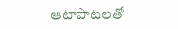ఆటాపాటలతో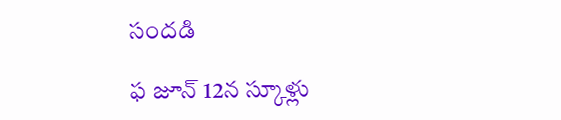సందడి

ఫ జూన్‌ 12న స్కూళ్లు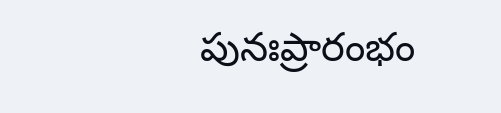పునఃప్రారంభం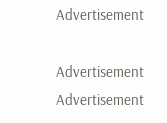Advertisement

Advertisement
Advertisement